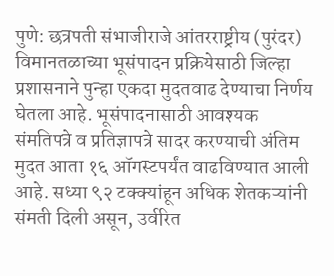पुणे: छत्रपती संभाजीराजे आंतरराष्ट्रीय (पुरंदर) विमानतळाच्या भूसंपादन प्रक्रियेसाठी जिल्हा प्रशासनाने पुन्हा एकदा मुदतवाढ देण्याचा निर्णय घेतला आहे. भूसंपादनासाठी आवश्यक संमतिपत्रे व प्रतिज्ञापत्रे सादर करण्याची अंतिम मुदत आता १६ ऑगस्टपर्यंत वाढविण्यात आली आहे. सध्या ९२ टक्क्यांहून अधिक शेतकऱ्यांनी संमती दिली असून, उर्वरित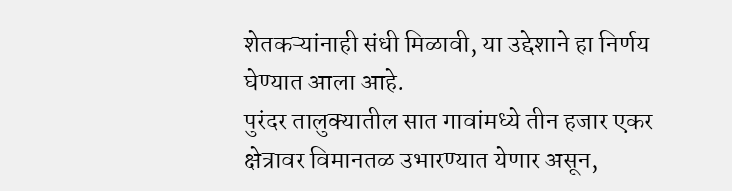शेतकऱ्यांनाही संधी मिळावी, या उद्देशाने हा निर्णय घेण्यात आला आहे.
पुरंदर तालुक्यातील सात गावांमध्ये तीन हजार एकर क्षेत्रावर विमानतळ उभारण्यात येणार असून,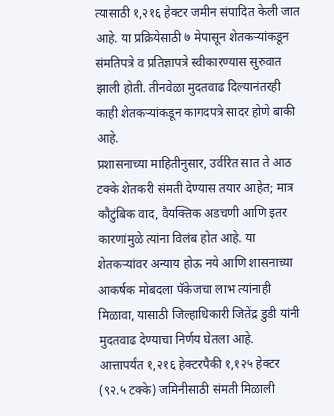त्यासाठी १,२१६ हेक्टर जमीन संपादित केली जात आहे. या प्रक्रियेसाठी ७ मेपासून शेतकऱ्यांकडून संमतिपत्रे व प्रतिज्ञापत्रे स्वीकारण्यास सुरुवात झाली होती. तीनवेळा मुदतवाढ दिल्यानंतरही काही शेतकऱ्यांकडून कागदपत्रे सादर होणे बाकी आहे.
प्रशासनाच्या माहितीनुसार, उर्वरित सात ते आठ टक्के शेतकरी संमती देण्यास तयार आहेत; मात्र कौटुंबिक वाद, वैयक्तिक अडचणी आणि इतर कारणांमुळे त्यांना विलंब होत आहे. या शेतकऱ्यांवर अन्याय होऊ नये आणि शासनाच्या आकर्षक मोबदला पॅकेजचा लाभ त्यांनाही मिळावा, यासाठी जिल्हाधिकारी जितेंद्र डुडी यांनी मुदतवाढ देण्याचा निर्णय घेतला आहे.
आत्तापर्यंत १,२१६ हेक्टरपैकी १,१२५ हेक्टर (९२.५ टक्के) जमिनीसाठी संमती मिळाली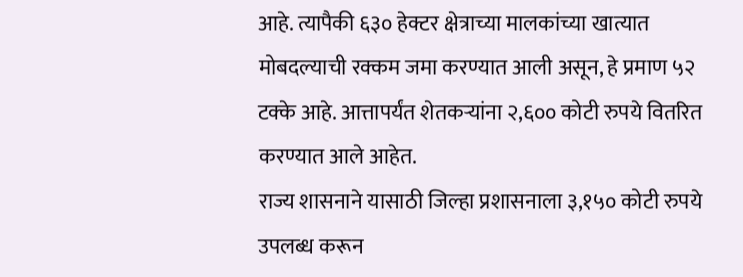आहे. त्यापैकी ६३० हेक्टर क्षेत्राच्या मालकांच्या खात्यात मोबदल्याची रक्कम जमा करण्यात आली असून, हे प्रमाण ५२ टक्के आहे. आत्तापर्यंत शेतकऱ्यांना २,६०० कोटी रुपये वितरित करण्यात आले आहेत.
राज्य शासनाने यासाठी जिल्हा प्रशासनाला ३,१५० कोटी रुपये उपलब्ध करून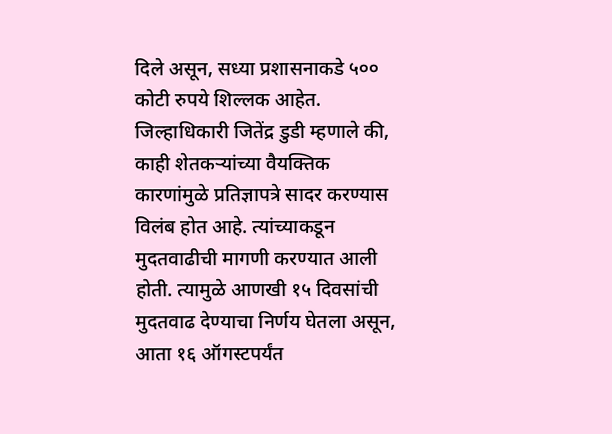दिले असून, सध्या प्रशासनाकडे ५०० कोटी रुपये शिल्लक आहेत. जिल्हाधिकारी जितेंद्र डुडी म्हणाले की, काही शेतकऱ्यांच्या वैयक्तिक कारणांमुळे प्रतिज्ञापत्रे सादर करण्यास विलंब होत आहे. त्यांच्याकडून मुदतवाढीची मागणी करण्यात आली होती. त्यामुळे आणखी १५ दिवसांची मुदतवाढ देण्याचा निर्णय घेतला असून, आता १६ ऑगस्टपर्यंत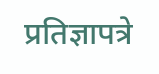प्रतिज्ञापत्रे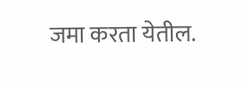जमा करता येतील.